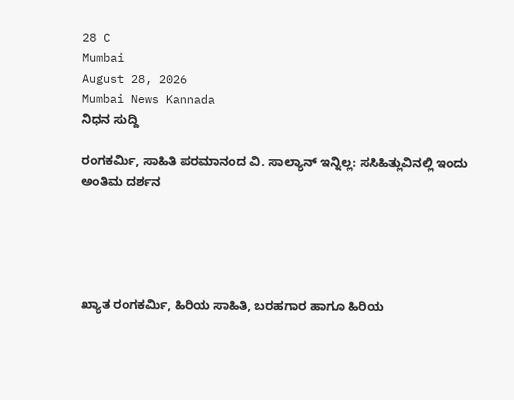28 C
Mumbai
August 28, 2026
Mumbai News Kannada
ನಿಧನ ಸುದ್ದಿ

ರಂಗಕರ್ಮಿ, ಸಾಹಿತಿ ಪರಮಾನಂದ ವಿ. ಸಾಲ್ಯಾನ್ ಇನ್ನಿಲ್ಲ: ಸಸಿಹಿತ್ಲುವಿನಲ್ಲಿ ಇಂದು ಅಂತಿಮ ದರ್ಶನ





ಖ್ಯಾತ ರಂಗಕರ್ಮಿ, ಹಿರಿಯ ಸಾಹಿತಿ, ಬರಹಗಾರ ಹಾಗೂ ಹಿರಿಯ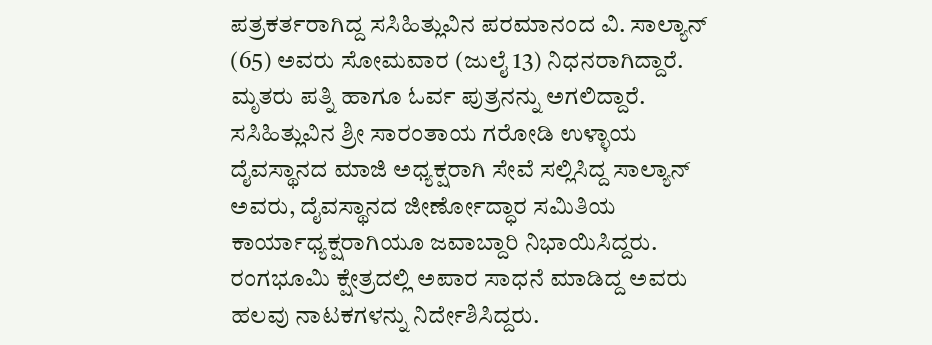ಪತ್ರಕರ್ತರಾಗಿದ್ದ ಸಸಿಹಿತ್ಲುವಿನ ಪರಮಾನಂದ ವಿ. ಸಾಲ್ಯಾನ್ (65) ಅವರು ಸೋಮವಾರ (ಜುಲೈ 13) ನಿಧನರಾಗಿದ್ದಾರೆ. ಮೃತರು ಪತ್ನಿ ಹಾಗೂ ಓರ್ವ ಪುತ್ರನನ್ನು ಅಗಲಿದ್ದಾರೆ.
ಸಸಿಹಿತ್ಲುವಿನ ಶ್ರೀ ಸಾರಂತಾಯ ಗರೋಡಿ ಉಳ್ಳಾಯ ದೈವಸ್ಥಾನದ ಮಾಜಿ ಅಧ್ಯಕ್ಷರಾಗಿ ಸೇವೆ ಸಲ್ಲಿಸಿದ್ದ ಸಾಲ್ಯಾನ್ ಅವರು, ದೈವಸ್ಥಾನದ ಜೀರ್ಣೋದ್ಧಾರ ಸಮಿತಿಯ ಕಾರ್ಯಾಧ್ಯಕ್ಷರಾಗಿಯೂ ಜವಾಬ್ದಾರಿ ನಿಭಾಯಿಸಿದ್ದರು. ರಂಗಭೂಮಿ ಕ್ಷೇತ್ರದಲ್ಲಿ ಅಪಾರ ಸಾಧನೆ ಮಾಡಿದ್ದ ಅವರು ಹಲವು ನಾಟಕಗಳನ್ನು ನಿರ್ದೇಶಿಸಿದ್ದರು.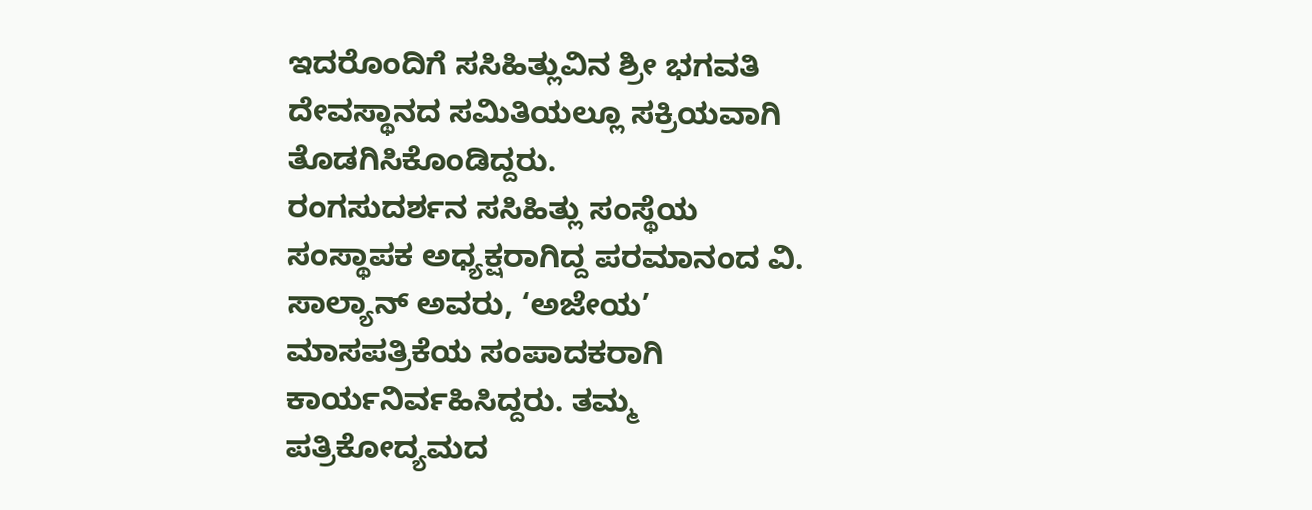ಇದರೊಂದಿಗೆ ಸಸಿಹಿತ್ಲುವಿನ ಶ್ರೀ ಭಗವತಿ ದೇವಸ್ಥಾನದ ಸಮಿತಿಯಲ್ಲೂ ಸಕ್ರಿಯವಾಗಿ ತೊಡಗಿಸಿಕೊಂಡಿದ್ದರು.
ರಂಗಸುದರ್ಶನ ಸಸಿಹಿತ್ಲು ಸಂಸ್ಥೆಯ ಸಂಸ್ಥಾಪಕ ಅಧ್ಯಕ್ಷರಾಗಿದ್ದ ಪರಮಾನಂದ ವಿ. ಸಾಲ್ಯಾನ್ ಅವರು, ‘ಅಜೇಯ’ ಮಾಸಪತ್ರಿಕೆಯ ಸಂಪಾದಕರಾಗಿ ಕಾರ್ಯನಿರ್ವಹಿಸಿದ್ದರು. ತಮ್ಮ ಪತ್ರಿಕೋದ್ಯಮದ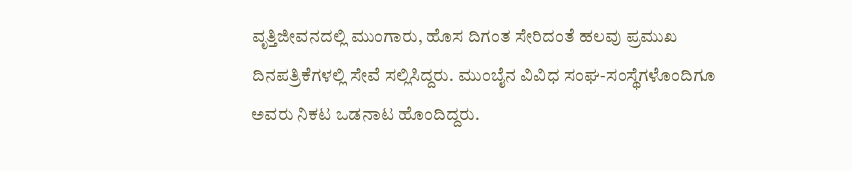ವೃತ್ತಿಜೀವನದಲ್ಲಿ ಮುಂಗಾರು, ಹೊಸ ದಿಗಂತ ಸೇರಿದಂತೆ ಹಲವು ಪ್ರಮುಖ ದಿನಪತ್ರಿಕೆಗಳಲ್ಲಿ ಸೇವೆ ಸಲ್ಲಿಸಿದ್ದರು. ಮುಂಬೈನ ವಿವಿಧ ಸಂಘ-ಸಂಸ್ಥೆಗಳೊಂದಿಗೂ ಅವರು ನಿಕಟ ಒಡನಾಟ ಹೊಂದಿದ್ದರು.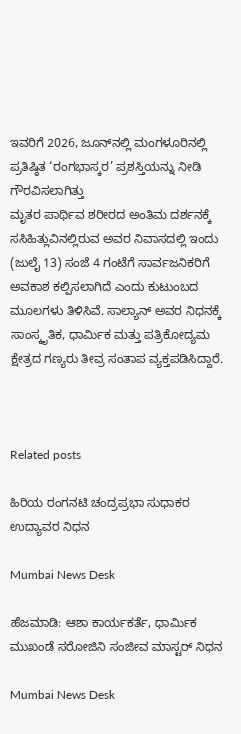ಇವರಿಗೆ 2026, ಜೂನ್‌ನಲ್ಲಿ ಮಂಗಳೂರಿನಲ್ಲಿ ಪ್ರತಿಷ್ಠಿತ ‘ರಂಗಭಾಸ್ಕರ’ ಪ್ರಶಸ್ತಿಯನ್ನು ನೀಡಿ ಗೌರವಿಸಲಾಗಿತ್ತು
ಮೃತರ ಪಾರ್ಥಿವ ಶರೀರದ ಅಂತಿಮ ದರ್ಶನಕ್ಕೆ ಸಸಿಹಿತ್ಲುವಿನಲ್ಲಿರುವ ಅವರ ನಿವಾಸದಲ್ಲಿ ಇಂದು (ಜುಲೈ 13) ಸಂಜೆ 4 ಗಂಟೆಗೆ ಸಾರ್ವಜನಿಕರಿಗೆ ಅವಕಾಶ ಕಲ್ಪಿಸಲಾಗಿದೆ ಎಂದು ಕುಟುಂಬದ ಮೂಲಗಳು ತಿಳಿಸಿವೆ. ಸಾಲ್ಯಾನ್ ಅವರ ನಿಧನಕ್ಕೆ ಸಾಂಸ್ಕೃತಿಕ, ಧಾರ್ಮಿಕ ಮತ್ತು ಪತ್ರಿಕೋದ್ಯಮ ಕ್ಷೇತ್ರದ ಗಣ್ಯರು ತೀವ್ರ ಸಂತಾಪ ವ್ಯಕ್ತಪಡಿಸಿದ್ದಾರೆ.



Related posts

ಹಿರಿಯ ರಂಗನಟಿ ಚಂದ್ರಪ್ರಭಾ ಸುಧಾಕರ ಉದ್ಯಾವರ ನಿಧನ

Mumbai News Desk

ಹೆಜಮಾಡಿ: ಆಶಾ ಕಾರ್ಯಕರ್ತೆ, ಧಾರ್ಮಿಕ ಮುಖಂಡೆ ಸರೋಜಿನಿ ಸಂಜೀವ ಮಾಸ್ಟರ್ ನಿಧನ

Mumbai News Desk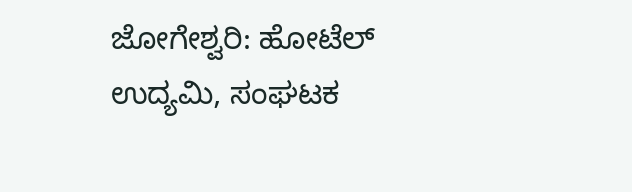ಜೋಗೇಶ್ವರಿ: ಹೋಟೆಲ್ ಉದ್ಯಮಿ, ಸಂಘಟಕ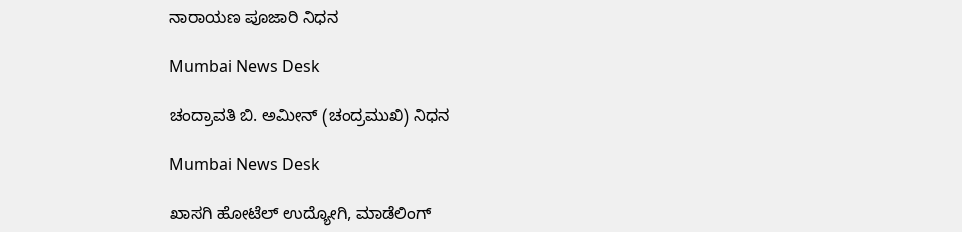ನಾರಾಯಣ ಪೂಜಾರಿ ನಿಧನ

Mumbai News Desk

ಚಂದ್ರಾವತಿ ಬಿ. ಅಮೀನ್ (ಚಂದ್ರಮುಖಿ) ನಿಧನ

Mumbai News Desk

ಖಾಸಗಿ ಹೋಟೆಲ್ ಉದ್ಯೋಗಿ, ಮಾಡೆಲಿಂಗ್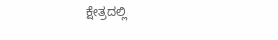ಕ್ಷೇತ್ರದಲ್ಲಿ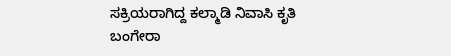ಸಕ್ರಿಯರಾಗಿದ್ದ ಕಲ್ಮಾಡಿ ನಿವಾಸಿ ಕೃತಿ ಬಂಗೇರಾ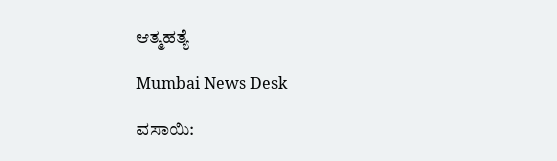ಆತ್ಮಹತ್ಯೆ

Mumbai News Desk

ವಸಾಯಿ: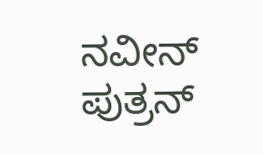ನವೀನ್ ಪುತ್ರನ್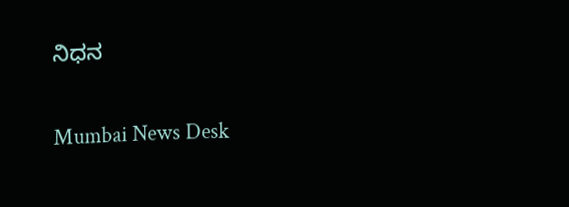ನಿಧನ

Mumbai News Desk